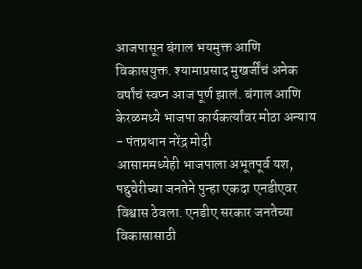आजपासून बंगाल भयमुक्त आणि विकासयुक्त. श्यामाप्रसाद मुखर्जींचं अनेक वर्षांचं स्वप्न आज पूर्ण झालं. बंगाल आणि केरळमध्ये भाजपा कार्यकर्त्यांवर मोठा अन्याय - पंतप्रधान नरेंद्र मोदी
आसाममध्येही भाजपाला अभूतपूर्व यश, पद्दुचेरीच्या जनतेने पुन्हा एकदा एनडीएवर विश्वास ठेवला. एनडीए सरकार जनतेच्या विकासासाठी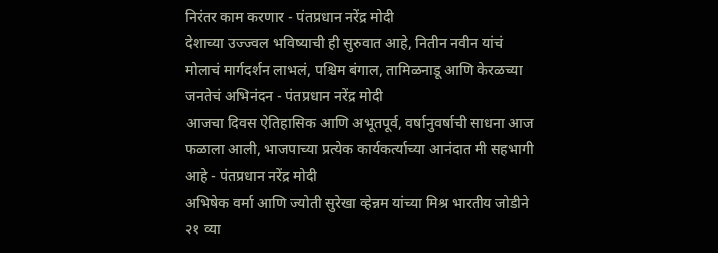निरंतर काम करणार - पंतप्रधान नरेंद्र मोदी
देशाच्या उज्ज्वल भविष्याची ही सुरुवात आहे, नितीन नवीन यांचं मोलाचं मार्गदर्शन लाभलं, पश्चिम बंगाल, तामिळनाडू आणि केरळच्या जनतेचं अभिनंदन - पंतप्रधान नरेंद्र मोदी
आजचा दिवस ऐतिहासिक आणि अभूतपूर्व, वर्षानुवर्षाची साधना आज फळाला आली, भाजपाच्या प्रत्येक कार्यकर्त्याच्या आनंदात मी सहभागी आहे - पंतप्रधान नरेंद्र मोदी
अभिषेक वर्मा आणि ज्योती सुरेखा व्हेन्नम यांच्या मिश्र भारतीय जोडीने २१ व्या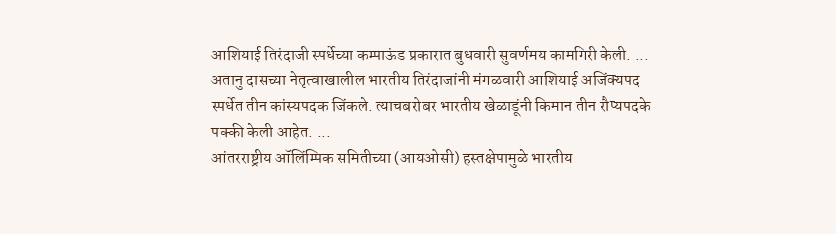आशियाई तिरंदाजी स्पर्धेच्या कम्पाऊंड प्रकारात बुधवारी सुवर्णमय कामगिरी केली. ...
अतानु दासच्या नेतृत्वाखालील भारतीय तिरंदाजांनी मंगळवारी आशियाई अजिंक्यपद स्पर्धेत तीन कांस्यपदक जिंकले. त्याचबरोबर भारतीय खेळाडूंनी किमान तीन रौप्यपदके पक्की केली आहेत. ...
आंतरराष्ट्रीय ऑलिंम्पिक समितीच्या (आयओसी) हस्तक्षेपामुळे भारतीय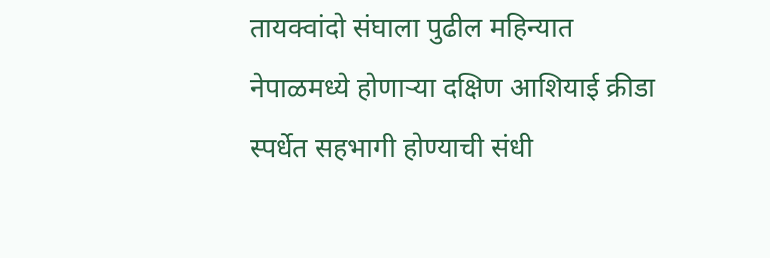तायक्वांदो संघाला पुढील महिन्यात नेपाळमध्ये होणाऱ्या दक्षिण आशियाई क्रीडा स्पर्धेत सहभागी होण्याची संधी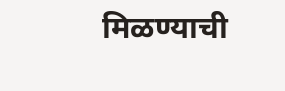मिळण्याची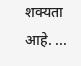शक्यता आहे. ...